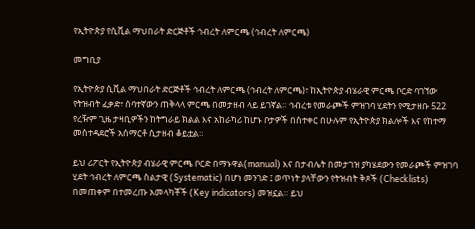የኢትዮጵያ የሲቪል ማህበራት ድርጅቶች ኅብረት ለምርጫ (ኅብረት ለምርጫ)

መግቢያ

የኢትዮጵያ ሲቪል ማህበራት ድርጅቶች ኅብረት ለምርጫ (ኅብረት ለምርጫ)፣ ከኢትዮጵያ ብሄራዊ ምርጫ ቦርድ ባገኘው የትዝብት ፈቃድ፣ ሰባተኛውን ጠቅላላ ምርጫ በመታዘብ ላይ ይገኛል። ኅብረቱ የመራጮች ምዝገባ ሂደትን የሚታዘቡ 522 የረዥም ጊዜ ታዛቢዎችን ከትግራይ ክልል እና አከራካሪ ከሆኑ ቦታዎች በስተቀር በሁሉም የኢትዮጵያ ክልሎች እና የከተማ መስተዳደሮች አሰማርቶ ሲታዘብ ቆይቷል።

ይህ ሪፖርት የኢትዮጵያ ብሄራዊ ምርጫ ቦርድ በማኑዋል(manual) እና በታብሌት በመታገዝ ያካሄደውን የመራጮች ምዝገባ ሂደት ኅብረት ለምርጫ ስልታዊ (Systematic) በሆነ መንገድ ፤ ወጥነት ያላቸውን የትዝብት ቅጾች (Checklists) በመጠቀም በተመረጡ አመላካቾች (Key indicators) መዝኗል። ይህ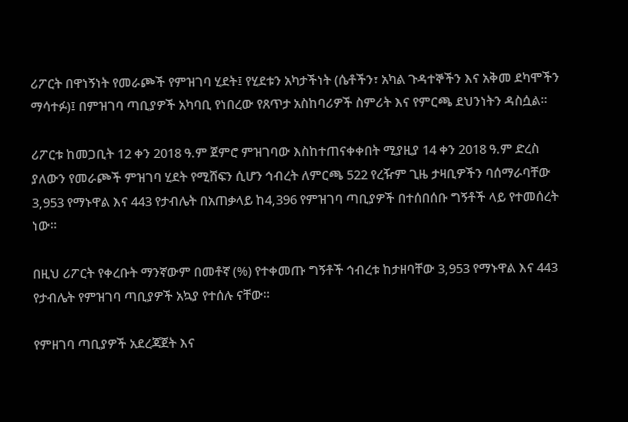ሪፖርት በዋነኝነት የመራጮች የምዝገባ ሂደት፤ የሂደቱን አካታችነት (ሴቶችን፣ አካል ጉዳተኞችን እና አቅመ ደካሞችን ማሳተፉ)፤ በምዝገባ ጣቢያዎች አካባቢ የነበረው የጸጥታ አስከባሪዎች ስምሪት እና የምርጫ ደህንነትን ዳስሷል።

ሪፖርቱ ከመጋቢት 12 ቀን 2018 ዓ.ም ጀምሮ ምዝገባው እስከተጠናቀቀበት ሚያዚያ 14 ቀን 2018 ዓ.ም ድረስ ያለውን የመራጮች ምዝገባ ሂደት የሚሸፍን ሲሆን ኅብረት ለምርጫ 522 የረዥም ጊዜ ታዛቢዎችን ባሰማራባቸው 3,953 የማኑዋል እና 443 የታብሌት በአጠቃላይ ከ4,396 የምዝገባ ጣቢያዎች በተሰበሰቡ ግኝቶች ላይ የተመሰረት ነው።

በዚህ ሪፖርት የቀረቡት ማንኛውም በመቶኛ (%) የተቀመጡ ግኝቶች ኅብረቱ ከታዘባቸው 3,953 የማኑዋል እና 443 የታብሌት የምዝገባ ጣቢያዎች አኳያ የተሰሉ ናቸው።

የምዘገባ ጣቢያዎች አደረጃጀት እና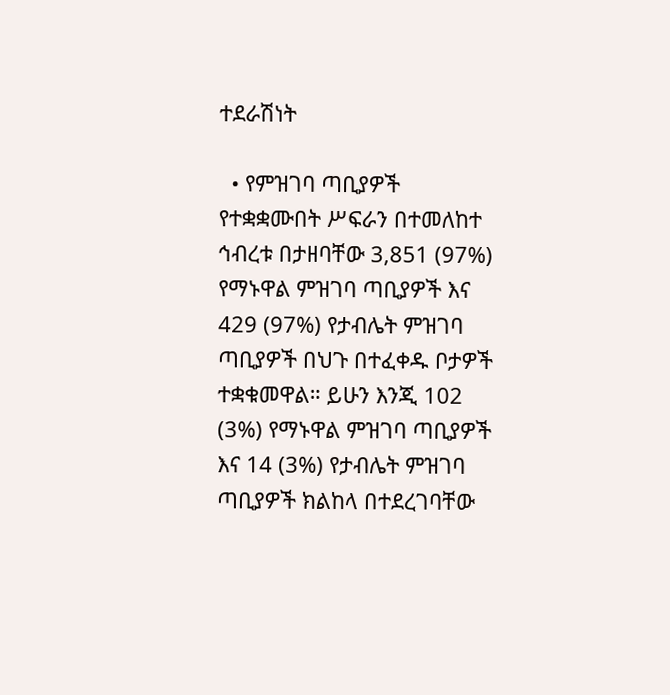ተደራሽነት

  • የምዝገባ ጣቢያዎች የተቋቋሙበት ሥፍራን በተመለከተ ኅብረቱ በታዘባቸው 3,851 (97%) የማኑዋል ምዝገባ ጣቢያዎች እና 429 (97%) የታብሌት ምዝገባ ጣቢያዎች በህጉ በተፈቀዱ ቦታዎች ተቋቁመዋል። ይሁን እንጂ 102 (3%) የማኑዋል ምዝገባ ጣቢያዎች እና 14 (3%) የታብሌት ምዝገባ ጣቢያዎች ክልከላ በተደረገባቸው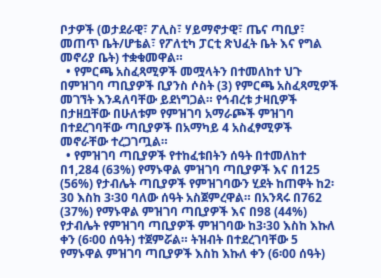ቦታዎች (ወታደራዊ፣ ፖሊስ፣ ሃይማኖታዊ፣ ጤና ጣቢያ፣ መጠጥ ቤት/ሆቴል፣ የፖለቲካ ፓርቲ ጽህፈት ቤት እና የግል መኖሪያ ቤት) ተቋቁመዋል።
  • የምርጫ አስፈጻሚዎች መሟላትን በተመለከተ ህጉ በምዝገባ ጣቢያዎች ቢያንስ ሶስት (3) የምርጫ አስፈጻሚዎች መገኘት እንዳለባቸው ይደነግጋል። የኅብረቱ ታዛቢዎች በታዘቧቸው በሁለቱም የምዝገባ አማራጮች ምዝገባ በተደረገባቸው ጣቢያዎች በአማካይ 4 አስፈፃሚዎች መኖራቸው ተረጋገጧል።
  • የምዝገባ ጣቢያዎች የተከፈቱበትን ሰዓት በተመለከተ በ1,284 (63%) የማኑዋል ምዝገባ ጣቢያዎች እና በ125 (56%) የታብሌት ጣቢያዎች የምዝገባውን ሂደት ከጠዋት ከ2፡30 እስከ 3፡30 ባለው ሰዓት አስጀምረዋል። በአንጻሩ በ762 (37%) የማኑዋል ምዝገባ ጣቢያዎች እና በ98 (44%) የታብሌት የምዝገባ ጣቢያዎች ምዝገባው ከ3፡30 እስከ እኩለ ቀን (6፡00 ሰዓት) ተጀምሯል። ትዝብት በተደረገባቸው 5 የማኑዋል ምዝገባ ጣቢያዎች እስከ እኩለ ቀን (6፡00 ሰዓት)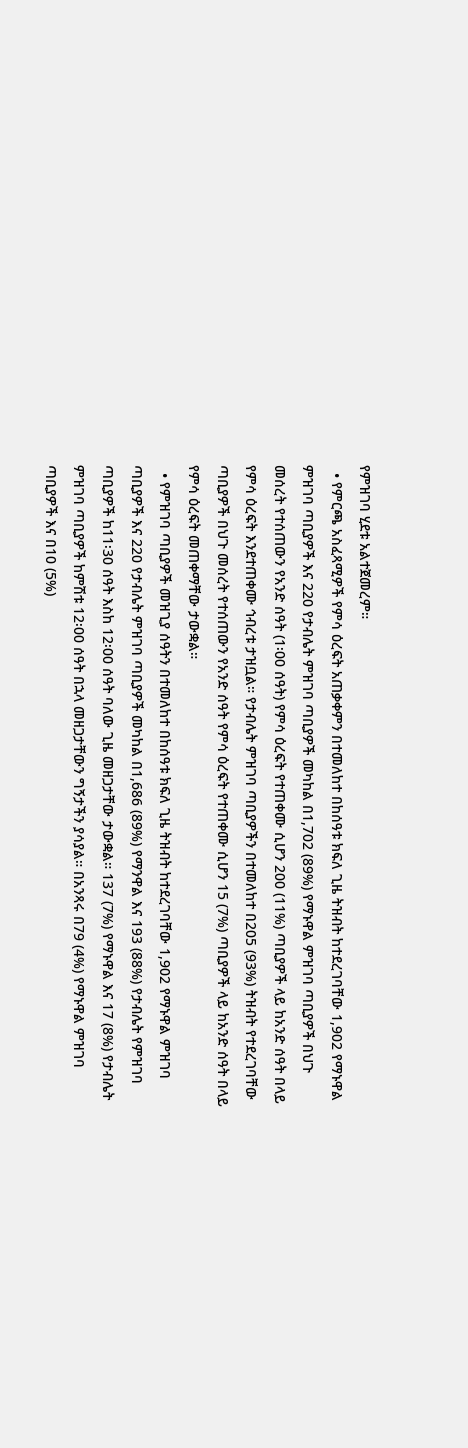የምዝገባ ሂደቱ አልተጀመረም።
  • የምርጫ አስፈጻሚዎች የምሳ ዕረፍት አጠቃቀምን በተመለከተ በከሰዓቱ ክፍለ ጊዜ ትዝብት ከተደረገባቸው 1,902 የማኑዋል ምዝገባ ጣቢያዎች እና 220 የታብሌት ምዝገባ ጣቢያዎች መካከል በ1,702 (89%) የማኑዋል ምዝገባ ጣቢያዎች በህጉ መሰረት የተሰጠውን የአንድ ሰዓት (1፡00 ሰዓት) የምሳ ዕረፍት የተጠቀሙ ሲሆን 200 (11%) ጣቢያዎች ላይ ከአንድ ሰዓት በላይ የምሳ ዕረፍት እንደተጠቀሙ ኅብረቱ ታዝቧል። የታብሌት ምዝገባ ጣቢያዎችን በተመለከተ በ205 (93%) ትዝብት የተደረገባቸው ጣቢያዎች በህጉ መሰረት የተሰጠውን የአንድ ሰዓት የምሳ ዕረፍት የተጠቀሙ ሲሆን 15 (7%) ጣቢያዎች ላይ ከአንድ ሰዓት በላይ የምሳ ዕረፍት መጠቀማቸው ታውቋል።
  • የምዝገባ ጣቢያዎች መዝጊያ ሰዓትን በተመለከተ በከሰዓቱ ክፍለ ጊዜ ትዝብት ከተደረገባቸው 1,902 የማኑዋል ምዝገባ ጣቢያዎች እና 220 የታብሌት ምዝገባ ጣቢያዎች መካከል በ1,686 (89%) የማንዋል እና 193 (88%) የታብሌት የምዝገባ ጣቢያዎች ከ11፡30 ሰዓት እስከ 12፡00 ሰዓት ባለው ጊዜ መዘጋታቸው ታውቋል። 137 (7%) የማኑዋል እና 17 (8%) የታብሌት ምዝገባ ጣቢያዎች ከምሽቱ 12፡00 ሰዓት በኋላ መዘጋታቸውን ግኝታችን ያሳያል። በአንጻሩ በ79 (4%) የማኑዋል ምዝገባ ጣቢያዎች እና በ10 (5%)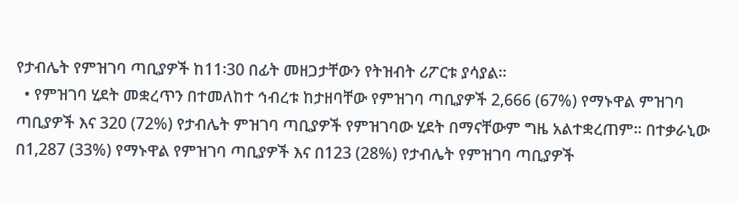የታብሌት የምዝገባ ጣቢያዎች ከ11፡30 በፊት መዘጋታቸውን የትዝብት ሪፖርቱ ያሳያል።
  • የምዝገባ ሂደት መቋረጥን በተመለከተ ኅብረቱ ከታዘባቸው የምዝገባ ጣቢያዎች 2,666 (67%) የማኑዋል ምዝገባ ጣቢያዎች እና 320 (72%) የታብሌት ምዝገባ ጣቢያዎች የምዝገባው ሂደት በማናቸውም ግዜ አልተቋረጠም። በተቃራኒው በ1,287 (33%) የማኑዋል የምዝገባ ጣቢያዎች እና በ123 (28%) የታብሌት የምዝገባ ጣቢያዎች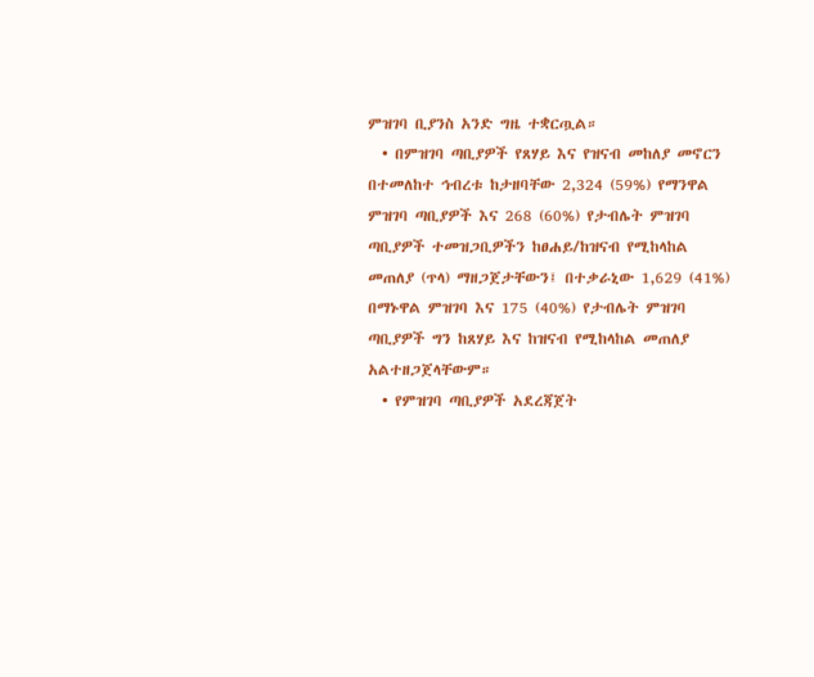ምዝገባ ቢያንስ አንድ ግዜ ተቋርጧል።
  • በምዝገባ ጣቢያዎች የጸሃይ እና የዝናብ መከለያ መኖርን በተመለከተ ኅብረቱ ከታዘባቸው 2,324 (59%) የማንዋል ምዝገባ ጣቢያዎች እና 268 (60%) የታብሌት ምዝገባ ጣቢያዎች ተመዝጋቢዎችን ከፀሐይ/ከዝናብ የሚከላከል መጠለያ (ጥላ) ማዘጋጀታቸውን፤ በተቃራኒው 1,629 (41%) በማኑዋል ምዝገባ እና 175 (40%) የታብሌት ምዝገባ ጣቢያዎች ግን ከጸሃይ እና ከዝናብ የሚከላከል መጠለያ አልተዘጋጀላቸውም።
  • የምዝገባ ጣቢያዎች አደረጃጀት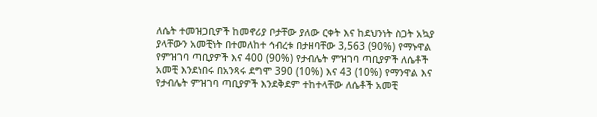ለሴት ተመዝጋቢዎች ከመኖሪያ ቦታቸው ያለው ርቀት እና ከደህንነት ስጋት አኳያ ያላቸውን አመቺነት በተመለከተ ኅብረቱ በታዘባቸው 3,563 (90%) የማኑዋል የምዝገባ ጣቢያዎች እና 400 (90%) የታብሌት ምዝገባ ጣቢያዎች ለሴቶች አመቺ እንደነበሩ በአንጻሩ ደግሞ 390 (10%) እና 43 (10%) የማንዋል እና የታብሌት ምዝገባ ጣቢያዎች እንደቅደም ተከተላቸው ለሴቶች አመቺ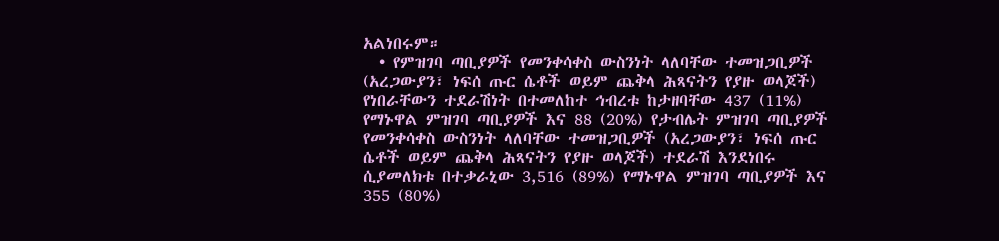አልነበሩም።
  • የምዝገባ ጣቢያዎች የመንቀሳቀስ ውስንነት ላለባቸው ተመዝጋቢዎች (አረጋውያን፣ ነፍሰ ጡር ሴቶች ወይም ጨቅላ ሕጻናትን የያዙ ወላጆች) የነበራቸውን ተደራሽነት በተመለከተ ኅብረቱ ከታዘባቸው 437 (11%) የማኑዋል ምዝገባ ጣቢያዎች እና 88 (20%) የታብሌት ምዝገባ ጣቢያዎች የመንቀሳቀስ ውስንነት ላለባቸው ተመዝጋቢዎች (አረጋውያን፣ ነፍሰ ጡር ሴቶች ወይም ጨቅላ ሕጻናትን የያዙ ወላጆች) ተደራሽ እንደነበሩ ሲያመለክቱ በተቃራኒው 3,516 (89%) የማኑዋል ምዝገባ ጣቢያዎች እና 355 (80%)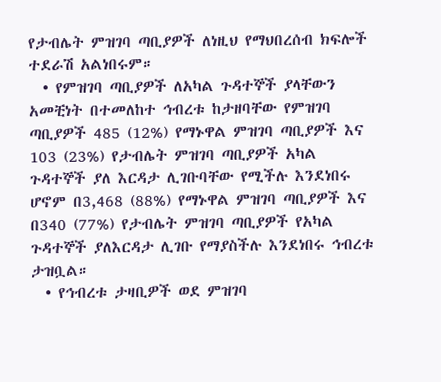የታብሌት ምዝገባ ጣቢያዎች ለነዚህ የማህበረሰብ ክፍሎች ተደራሽ አልነበሩም።
  • የምዝገባ ጣቢያዎች ለአካል ጉዳተኞች ያላቸውን አመቺነት በተመለከተ ኅብረቱ ከታዘባቸው የምዝገባ ጣቢያዎች 485 (12%) የማኑዋል ምዝገባ ጣቢያዎች እና 103 (23%) የታብሌት ምዝገባ ጣቢያዎች አካል ጉዳተኞች ያለ እርዳታ ሊገቡባቸው የሚችሉ እንደነበሩ ሆኖም በ3,468 (88%) የማኑዋል ምዝገባ ጣቢያዎች እና በ340 (77%) የታብሌት ምዝገባ ጣቢያዎች የአካል ጉዳተኞች ያለእርዳታ ሊገቡ የማያስችሉ እንደነበሩ ኅብረቱ ታዝቧል።
  • የኅብረቱ ታዛቢዎች ወደ ምዝገባ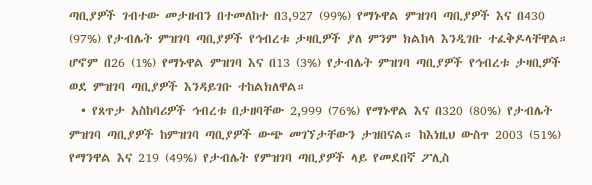ጣቢያዎች ገብተው መታዘብን በተመለከተ በ3,927 (99%) የማኑዋል ምዝገባ ጣቢያዎች እና በ430 (97%) የታብሌት ምዝገባ ጣቢያዎች የኅብረቱ ታዛቢዎች ያለ ምንም ክልከላ እንዲገቡ ተፈቅዶላቸዋል። ሆኖም በ26 (1%) የማኑዋል ምዝገባ እና በ13 (3%) የታብሌት ምዝገባ ጣቢያዎች የኅብረቱ ታዛቢዎች ወደ ምዝገባ ጣቢያዎች እንዳይገቡ ተከልክለዋል።
  • የጸጥታ አስከባሪዎች ኅብረቱ በታዘባቸው 2,999 (76%) የማኑዋል እና በ320 (80%) የታብሌት ምዝገባ ጣቢያዎች ከምዝገባ ጣቢያዎች ውጭ መገኘታቸውን ታዝበናል። ከእነዚህ ውስጥ 2003 (51%) የማንዋል እና 219 (49%) የታብሌት የምዝገባ ጣቢያዎች ላይ የመደበኛ ፖሊስ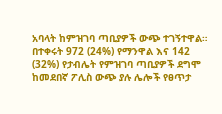አባላት ከምዝገባ ጣቢያዎች ውጭ ተገኝተዋል። በተቀሩት 972 (24%) የማንዋል እና 142 (32%) የታብሌት የምዝገባ ጣቢያዎች ደግሞ ከመደበኛ ፖሊስ ውጭ ያሉ ሌሎች የፀጥታ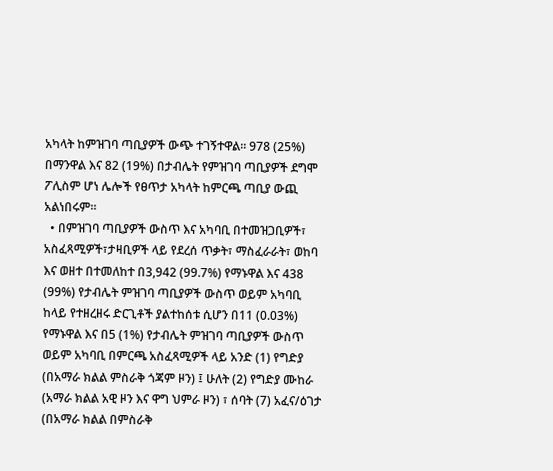አካላት ከምዝገባ ጣቢያዎች ውጭ ተገኝተዋል። 978 (25%) በማንዋል እና 82 (19%) በታብሌት የምዝገባ ጣቢያዎች ደግሞ ፖሊስም ሆነ ሌሎች የፀጥታ አካላት ከምርጫ ጣቢያ ውጪ አልነበሩም።
  • በምዝገባ ጣቢያዎች ውስጥ እና አካባቢ በተመዝጋቢዎች፣ አስፈጻሚዎች፣ታዛቢዎች ላይ የደረሰ ጥቃት፣ ማስፈራራት፣ ወከባ እና ወዘተ በተመለከተ በ3,942 (99.7%) የማኑዋል እና 438 (99%) የታብሌት ምዝገባ ጣቢያዎች ውስጥ ወይም አካባቢ ከላይ የተዘረዘሩ ድርጊቶች ያልተከሰቱ ሲሆን በ11 (0.03%) የማኑዋል እና በ5 (1%) የታብሌት ምዝገባ ጣቢያዎች ውስጥ ወይም አካባቢ በምርጫ አስፈጻሚዎች ላይ አንድ (1) የግድያ (በአማራ ክልል ምስራቅ ጎጃም ዞን) ፤ ሁለት (2) የግድያ ሙከራ (አማራ ክልል አዊ ዞን እና ዋግ ህምራ ዞን) ፣ ሰባት (7) አፈና/ዕገታ (በአማራ ክልል በምስራቅ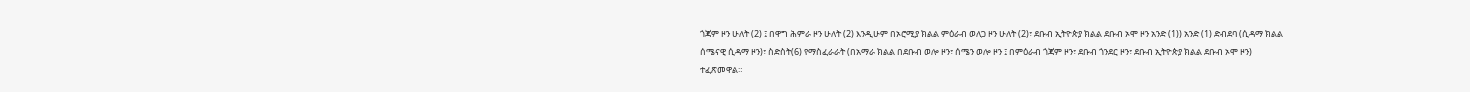ጎጃም ዞን ሁለት (2) ፤ በዋግ ሕምራ ዞን ሁለት (2) እንዲሁም በኦሮሚያ ክልል ምዕራብ ወለጋ ዞን ሁለት (2)፣ ደቡብ ኢትዮጵያ ክልል ደቡብ ኦሞ ዞን አንድ (1)) አንድ (1) ድብደባ (ሲዳማ ክልል ሰሜናዊ ሲዳማ ዞን)፣ ስድስት(6) የማስፈራራት (በአማራ ክልል በደቡብ ወሎ ዞን፣ ሰሜን ወሎ ዞን ፤ በምዕራብ ጎጃም ዞን፣ ደቡብ ጎንደር ዞን፣ ደቡብ ኢትዮጵያ ክልል ደቡብ ኦሞ ዞን) ተፈጽመዋል።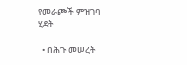የመራጮች ምዝገባ ሂደት

  • በሕጉ መሠረት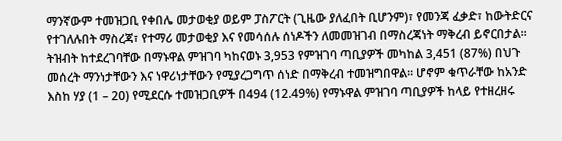ማንኛውም ተመዝጋቢ የቀበሌ መታወቂያ ወይም ፓስፖርት (ጊዜው ያለፈበት ቢሆንም)፣ የመንጃ ፈቃድ፣ ከውትድርና የተገለሉበት ማስረጃ፣ የተማሪ መታወቂያ እና የመሳሰሉ ሰነዶችን ለመመዝገብ በማስረጃነት ማቅረብ ይኖርበታል። ትዝብት ከተደረገባቸው በማኑዋል ምዝገባ ካከናወኑ 3,953 የምዝገባ ጣቢያዎች መካከል 3,451 (87%) በህጉ መሰረት ማንነታቸውን እና ነዋሪነታቸውን የሚያረጋግጥ ሰነድ በማቅረብ ተመዝግበዋል። ሆኖም ቁጥራቸው ከአንድ እስከ ሃያ (1 – 20) የሚደርሱ ተመዝጋቢዎች በ494 (12.49%) የማኑዋል ምዝገባ ጣቢያዎች ከላይ የተዘረዘሩ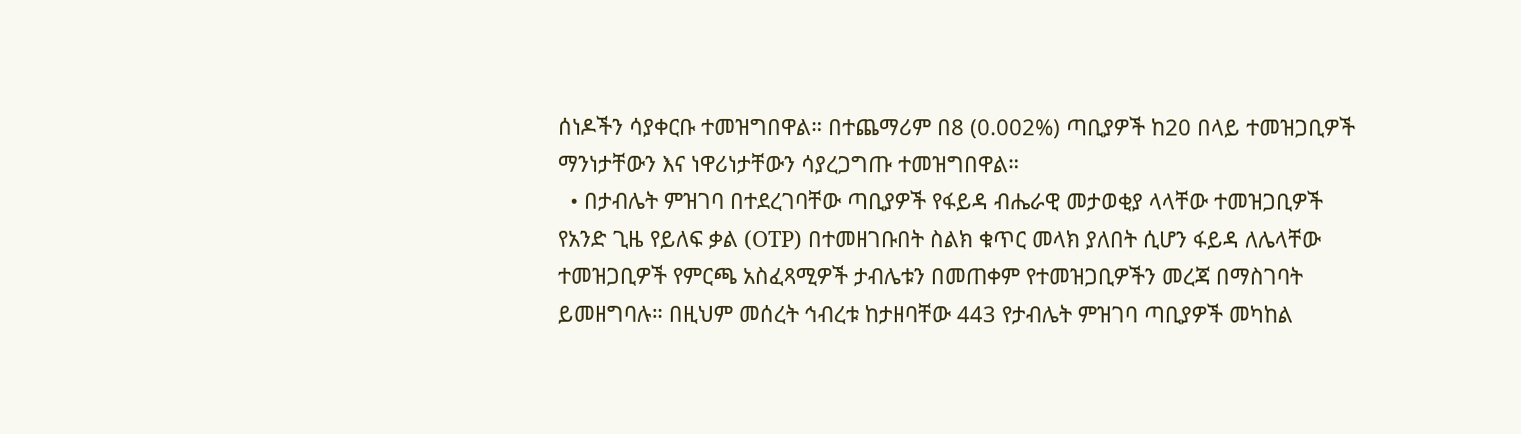ሰነዶችን ሳያቀርቡ ተመዝግበዋል። በተጨማሪም በ8 (0.002%) ጣቢያዎች ከ20 በላይ ተመዝጋቢዎች ማንነታቸውን እና ነዋሪነታቸውን ሳያረጋግጡ ተመዝግበዋል።
  • በታብሌት ምዝገባ በተደረገባቸው ጣቢያዎች የፋይዳ ብሔራዊ መታወቂያ ላላቸው ተመዝጋቢዎች የአንድ ጊዜ የይለፍ ቃል (OTP) በተመዘገቡበት ስልክ ቁጥር መላክ ያለበት ሲሆን ፋይዳ ለሌላቸው ተመዝጋቢዎች የምርጫ አስፈጻሚዎች ታብሌቱን በመጠቀም የተመዝጋቢዎችን መረጃ በማስገባት ይመዘግባሉ። በዚህም መሰረት ኅብረቱ ከታዘባቸው 443 የታብሌት ምዝገባ ጣቢያዎች መካከል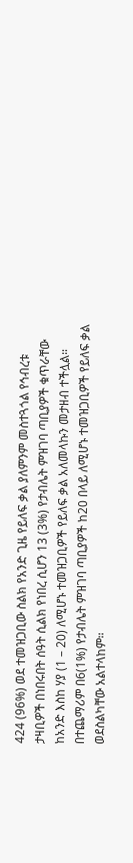424 (96%) ወደ ተመዝጋቢው ስልክ የአንድ ጊዜ የይለፍ ቃል ያለምንም መስተጓጎል የኅብረቱ ታዛቢዎች በነበሩበት ሰዓት ሲልክ የነበረ ሲሆን 13 (3%) የታብሌት ምዝገባ ጣቢያዎች ቁጥራቸው ከአንድ እስከ ሃያ (1 – 20) ለሚሆኑ ተመዝጋቢዎች የይለፍ ቃል አለመላኩን መታዘብ ተችሏል። በተጨማሪም በ6(1%) የታብሌት ምዝገባ ጣቢያዎች ከ20 በላይ ለሚሆኑ ተመዝጋቢዎች የይለፍ ቃል ወደስልካቸው አልተላከም።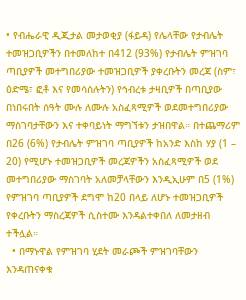• የብሔራዊ ዲጂታል መታወቂያ (ፋይዳ) የሌላቸው የታብሌት ተመዝጋቢዎችን በተመለከተ በ412 (93%) የታብሌት ምዝገባ ጣቢያዎች መተግበሪያው ተመዝጋቢዎች ያቀረቡትን መረጃ (ስም፣ ዕድሜ፣ ፎቶ እና የመሳሰሉትን) የኅብረቱ ታዛቢዎች በጣቢያው በነበሩበት ሰዓት ሙሉ ለሙሉ አስፈጻሚዎች ወደመተግበሪያው ማስገባታቸውን እና ተቀባይነት ማግኘቱን ታዝበዋል። በተጨማሪም በ26 (6%) የታብሌት ምዝገባ ጣቢያዎች ከአንድ እስከ ሃያ (1 – 20) የሚሆኑ ተመዝጋቢዎች መረጃዎችን አስፈጻሚዎች ወደ መተግበሪያው ማስገባት አለመቻላቸውን እንዲኢሁም በ5 (1%) የምዝገባ ጣቢያዎች ደግሞ ከ20 በላይ ለሆኑ ተመዝጋቢዎች የቀረቡትን ማስረጃዎች ሲስተሙ እንዳልተቀበለ ለመታዘብ ተችሏል።
  • በማኑዋል የምዝገባ ሂደት መራጮች ምዝገባቸውን እንዳጠናቀቁ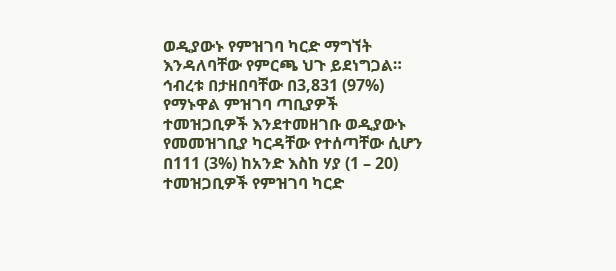ወዲያውኑ የምዝገባ ካርድ ማግኘት እንዳለባቸው የምርጫ ህጉ ይደነግጋል። ኅብረቱ በታዘበባቸው በ3,831 (97%) የማኑዋል ምዝገባ ጣቢያዎች ተመዝጋቢዎች እንደተመዘገቡ ወዲያውኑ የመመዝገቢያ ካርዳቸው የተሰጣቸው ሲሆን በ111 (3%) ከአንድ እስከ ሃያ (1 – 20) ተመዝጋቢዎች የምዝገባ ካርድ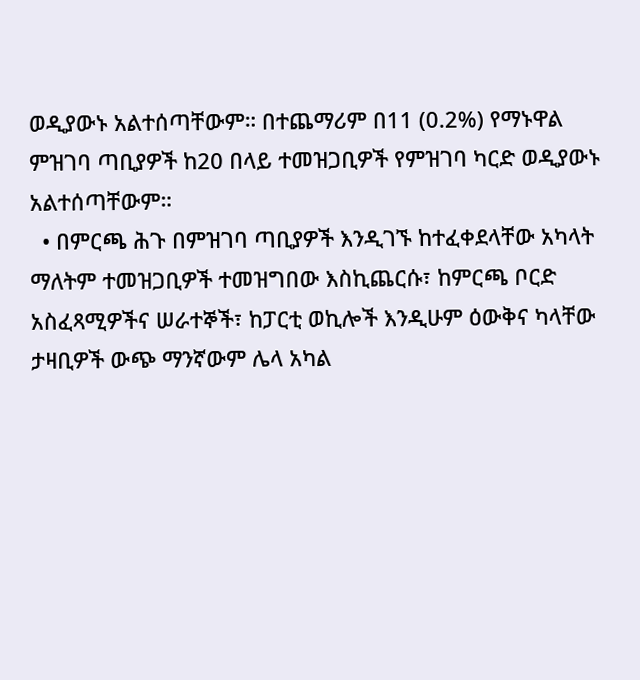ወዲያውኑ አልተሰጣቸውም። በተጨማሪም በ11 (0.2%) የማኑዋል ምዝገባ ጣቢያዎች ከ20 በላይ ተመዝጋቢዎች የምዝገባ ካርድ ወዲያውኑ አልተሰጣቸውም።
  • በምርጫ ሕጉ በምዝገባ ጣቢያዎች እንዲገኙ ከተፈቀደላቸው አካላት ማለትም ተመዝጋቢዎች ተመዝግበው እስኪጨርሱ፣ ከምርጫ ቦርድ አስፈጻሚዎችና ሠራተኞች፣ ከፓርቲ ወኪሎች እንዲሁም ዕውቅና ካላቸው ታዛቢዎች ውጭ ማንኛውም ሌላ አካል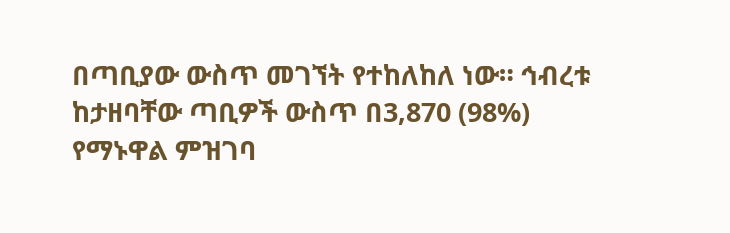በጣቢያው ውስጥ መገኘት የተከለከለ ነው። ኅብረቱ ከታዘባቸው ጣቢዎች ውስጥ በ3,870 (98%) የማኑዋል ምዝገባ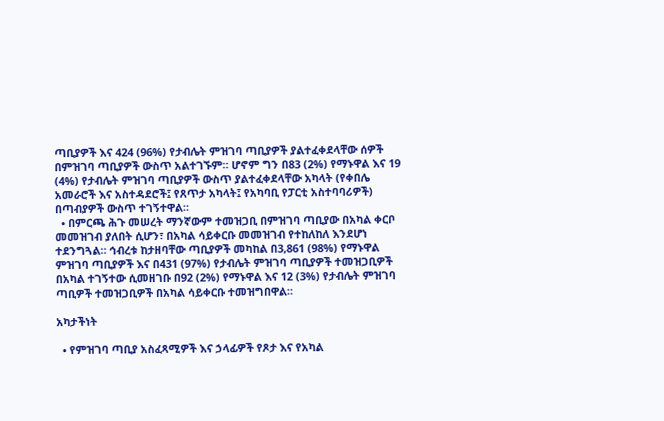ጣቢያዎች እና 424 (96%) የታብሌት ምዝገባ ጣቢያዎች ያልተፈቀደላቸው ሰዎች በምዝገባ ጣቢያዎች ውስጥ አልተገኙም። ሆኖም ግን በ83 (2%) የማኑዋል እና 19 (4%) የታብሌት ምዝገባ ጣቢያዎች ውስጥ ያልተፈቀደላቸው አካላት (የቀበሌ አመራሮች እና አስተዳደሮች፤ የጸጥታ አካላት፤ የአካባቢ የፓርቲ አስተባባሪዎች) በጣብያዎች ውስጥ ተገኝተዋል።
  • በምርጫ ሕጉ መሠረት ማንኛውም ተመዝጋቢ በምዝገባ ጣቢያው በአካል ቀርቦ መመዝገብ ያለበት ሲሆን፣ በአካል ሳይቀርቡ መመዝገብ የተከለከለ እንደሆነ ተደንግጓል። ኅብረቱ ከታዘባቸው ጣቢያዎች መካከል በ3,861 (98%) የማኑዋል ምዝገባ ጣቢያዎች እና በ431 (97%) የታብሌት ምዝገባ ጣቢያዎች ተመዝጋቢዎች በአካል ተገኝተው ሲመዘገቡ በ92 (2%) የማኑዋል እና 12 (3%) የታብሌት ምዝገባ ጣቢዎች ተመዝጋቢዎች በአካል ሳይቀርቡ ተመዝግበዋል።

አካታችነት

  • የምዝገባ ጣቢያ አስፈጻሚዎች እና ኃላፊዎች የጾታ እና የአካል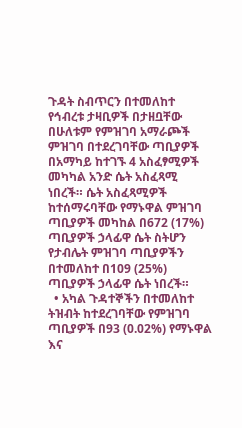ጉዳት ስብጥርን በተመለከተ የኅብረቱ ታዛቢዎች በታዘቧቸው በሁለቱም የምዝገባ አማራጮች ምዝገባ በተደረገባቸው ጣቢያዎች በአማካይ ከተገኙ 4 አስፈፃሚዎች መካካል አንድ ሴት አስፈጻሚ ነበረች። ሴት አስፈጻሚዎች ከተሰማሩባቸው የማኑዋል ምዝገባ ጣቢያዎች መካከል በ672 (17%) ጣቢያዎች ኃላፊዋ ሴት ስትሆን የታብሌት ምዝገባ ጣቢያዎችን በተመለከተ በ109 (25%) ጣቢያዎች ኃላፊዋ ሴት ነበረች።
  • አካል ጉዳተኞችን በተመለከተ ትዝብት ከተደረገባቸው የምዝገባ ጣቢያዎች በ93 (0.02%) የማኑዋል እና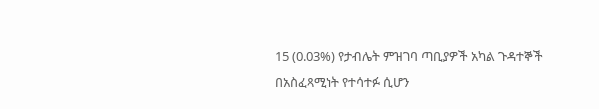15 (0.03%) የታብሌት ምዝገባ ጣቢያዎች አካል ጉዳተኞች በአስፈጻሚነት የተሳተፉ ሲሆን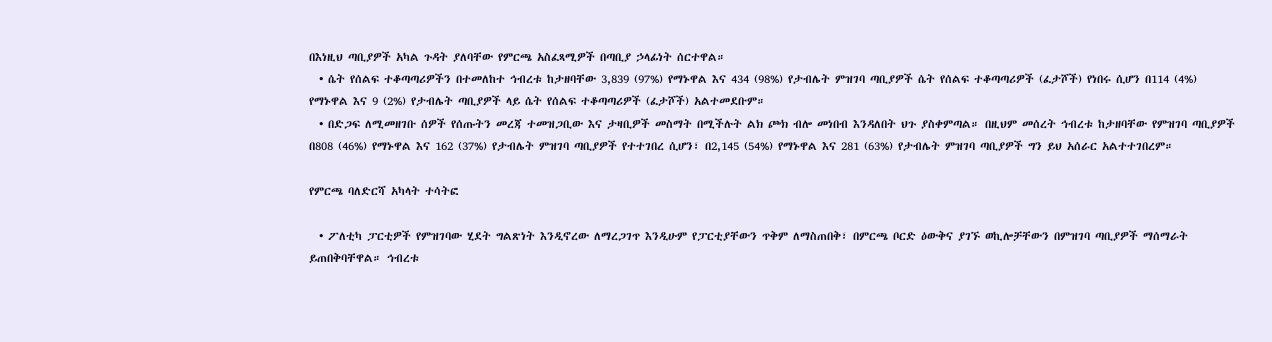በእነዚህ ጣቢያዎች አካል ጉዳት ያለባቸው የምርጫ አስፈጻሚዎች በጣቢያ ኃላፊነት ሰርተዋል።
  • ሴት የሰልፍ ተቆጣጣሪዎችን በተመለከተ ኅብረቱ ከታዘባቸው 3,839 (97%) የማኑዋል እና 434 (98%) የታብሌት ምዝገባ ጣቢያዎች ሴት የሰልፍ ተቆጣጣሪዎች (ፈታሾች) የነበሩ ሲሆን በ114 (4%) የማኑዋል እና 9 (2%) የታብሌት ጣቢያዎች ላይ ሴት የሰልፍ ተቆጣጣሪዎች (ፈታሾች) አልተመደቡም።
  • በድጋፍ ለሚመዘገቡ ሰዎች የሰጡትን መረጃ ተመዝጋቢው እና ታዛቢዎች መስማት በሚችሉት ልክ ጮክ ብሎ መነበብ እንዳለበት ህጉ ያስቀምጣል። በዚህም መሰረት ኅብረቱ ከታዘባቸው የምዝገባ ጣቢያዎች በ808 (46%) የማኑዋል እና 162 (37%) የታብሌት ምዝገባ ጣቢያዎች የተተገበረ ሲሆን፣ በ2,145 (54%) የማኑዋል እና 281 (63%) የታብሌት ምዝገባ ጣቢያዎች ግን ይህ አሰራር አልተተገበረም።

የምርጫ ባለድርሻ አካላት ተሳትፎ

  • ፖለቲካ ፓርቲዎች የምዝገባው ሂደት ግልጽነት እንዲኖረው ለማረጋገጥ እንዲሁም የፓርቲያቸውን ጥቅም ለማስጠበቅ፣ በምርጫ ቦርድ ዕውቅና ያገኙ ወኪሎቻቸውን በምዝገባ ጣቢያዎች ማሰማራት ይጠበቅባቸዋል። ኅብረቱ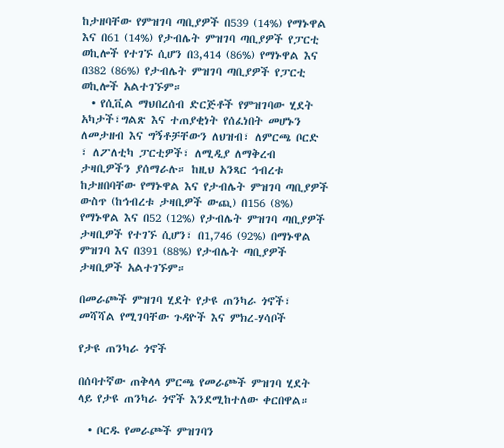ከታዘባቸው የምዝገባ ጣቢያዎች በ539 (14%) የማኑዋል እና በ61 (14%) የታብሌት ምዝገባ ጣቢያዎች የፓርቲ ወኪሎች የተገኙ ሲሆን በ3,414 (86%) የማኑዋል እና በ382 (86%) የታብሌት ምዝገባ ጣቢያዎች የፓርቲ ወኪሎች አልተገኙም።
  • የሲቪል ማህበረሰብ ድርጅቶች የምዝገባው ሂደት አካታች፣ግልጽ እና ተጠያቂነት የሰፈነበት መሆኑን ለመታዘብ እና ግኝቶቻቸውን ለህዝብ፣ ለምርጫ ቦርድ ፣ ለፖለቲካ ፓርቲዎች፣ ለሚዲያ ለማቅረብ ታዛቢዎችን ያሰማራሉ። ከዚህ አንጻር ኅብረቱ ከታዘበባቸው የማኑዋል እና የታብሌት ምዝገባ ጣቢያዎች ውስጥ (ከኅብረቱ ታዛቢዎች ውጪ) በ156 (8%) የማኑዋል እና በ52 (12%) የታብሌት ምዝገባ ጣቢያዎች ታዛቢዎች የተገኙ ሲሆን፣ በ1,746 (92%) በማኑዋል ምዝገባ እና በ391 (88%) የታብሌት ጣቢያዎች ታዛቢዎች አልተገኙም።

በመራጮች ምዝገባ ሂደት የታዩ ጠንካራ ጎኖች፣ መሻሻል የሚገባቸው ጉዳዮች እና ምክረ-ሃሳቦች

የታዩ ጠንካራ ጎኖች

በሰባተኛው ጠቅላላ ምርጫ የመራጮች ምዝገባ ሂደት ላይ የታዩ ጠንካራ ጎኖች እንደሚከተለው ቀርበዋል።

  • ቦርዱ የመራጮች ምዝገባን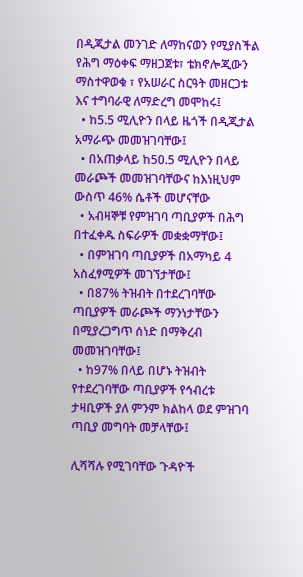በዲጂታል መንገድ ለማከናወን የሚያስችል የሕግ ማዕቀፍ ማዘጋጀቱ፣ ቴክኖሎጂውን ማስተዋወቁ ፣ የአሠራር ስርዓት መዘርጋቱ እና ተግባራዊ ለማድረግ መሞከሩ፤
  • ከ5.5 ሚሊዮን በላይ ዜጎች በዲጂታል አማራጭ መመዝገባቸው፤
  • በአጠቃላይ ከ50.5 ሚሊዮን በላይ መራጮች መመዝገባቸውና ከእነዚህም ውስጥ 46% ሴቶች መሆናቸው
  • አብዛኞቹ የምዝገባ ጣቢያዎች በሕግ በተፈቀዱ ስፍራዎች መቋቋማቸው፤
  • በምዝገባ ጣቢያዎች በአማካይ 4 አስፈፃሚዎች መገኘታቸው፤
  • በ87% ትዝብት በተደረገባቸው ጣቢያዎች መራጮች ማንነታቸውን በሚያረጋግጥ ሰነድ በማቅረብ መመዝገባቸው፤
  • ከ97% በላይ በሆኑ ትዝብት የተደረገባቸው ጣቢያዎች የኅብረቱ ታዛቢዎች ያለ ምንም ክልከላ ወደ ምዝገባ ጣቢያ መግባት መቻላቸው፤

ሊሻሻሉ የሚገባቸው ጉዳዮች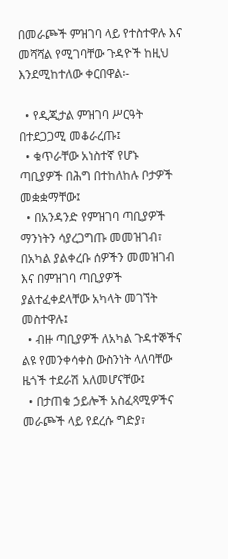በመራጮች ምዝገባ ላይ የተስተዋሉ እና መሻሻል የሚገባቸው ጉዳዮች ከዚህ እንደሚከተለው ቀርበዋል፡-

  • የዲጂታል ምዝገባ ሥርዓት በተደጋጋሚ መቆራረጡ፤
  • ቁጥራቸው አነስተኛ የሆኑ ጣቢያዎች በሕግ በተከለከሉ ቦታዎች መቋቋማቸው፤
  • በአንዳንድ የምዝገባ ጣቢያዎች ማንነትን ሳያረጋግጡ መመዝገብ፣ በአካል ያልቀረቡ ሰዎችን መመዝገብ እና በምዝገባ ጣቢያዎች ያልተፈቀደላቸው አካላት መገኘት መስተዋሉ፤
  • ብዙ ጣቢያዎች ለአካል ጉዳተኞችና ልዩ የመንቀሳቀስ ውስንነት ላለባቸው ዜጎች ተደራሽ አለመሆናቸው፤
  • በታጠቁ ኃይሎች አስፈጻሚዎችና መራጮች ላይ የደረሱ ግድያ፣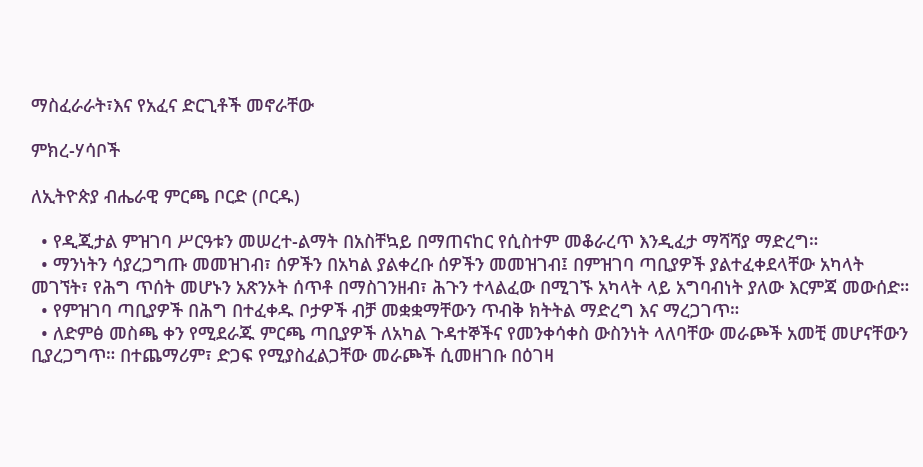ማስፈራራት፣እና የአፈና ድርጊቶች መኖራቸው

ምክረ-ሃሳቦች

ለኢትዮጵያ ብሔራዊ ምርጫ ቦርድ (ቦርዱ)

  • የዲጂታል ምዝገባ ሥርዓቱን መሠረተ-ልማት በአስቸኳይ በማጠናከር የሲስተም መቆራረጥ እንዲፈታ ማሻሻያ ማድረግ።
  • ማንነትን ሳያረጋግጡ መመዝገብ፣ ሰዎችን በአካል ያልቀረቡ ሰዎችን መመዝገብ፤ በምዝገባ ጣቢያዎች ያልተፈቀደላቸው አካላት መገኘት፣ የሕግ ጥሰት መሆኑን አጽንኦት ሰጥቶ በማስገንዘብ፣ ሕጉን ተላልፈው በሚገኙ አካላት ላይ አግባብነት ያለው እርምጃ መውሰድ።
  • የምዝገባ ጣቢያዎች በሕግ በተፈቀዱ ቦታዎች ብቻ መቋቋማቸውን ጥብቅ ክትትል ማድረግ እና ማረጋገጥ።
  • ለድምፅ መስጫ ቀን የሚደራጁ ምርጫ ጣቢያዎች ለአካል ጉዳተኞችና የመንቀሳቀስ ውስንነት ላለባቸው መራጮች አመቺ መሆናቸውን ቢያረጋግጥ። በተጨማሪም፣ ድጋፍ የሚያስፈልጋቸው መራጮች ሲመዘገቡ በዕገዛ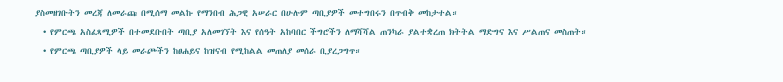ያስመዘገቡትን መረጃ ለመራጩ በሚሰማ መልኩ የማንበብ ሕጋዊ አሠራር በሁሉም ጣቢያዎች መተግበሩን በጥብቅ መከታተል።
  • የምርጫ አስፈጻሚዎች በተመደቡበት ጣቢያ አለመገኘት እና የሰዓት አከባበር ችግሮችን ለማሻሻል ጠንካራ ያልተቋረጠ ክትትል ማድግና እና ሥልጠና መስጠት።
  • የምርጫ ጣቢያዎች ላይ መራጮችን ከፀሐይና ከዝናብ የሚከልል መጠለያ መሰራ ቢያረጋግጥ።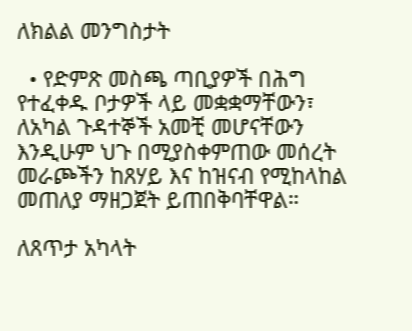ለክልል መንግስታት

  • የድምጽ መስጫ ጣቢያዎች በሕግ የተፈቀዱ ቦታዎች ላይ መቋቋማቸውን፣ ለአካል ጉዳተኞች አመቺ መሆናቸውን እንዲሁም ህጉ በሚያስቀምጠው መሰረት መራጮችን ከጸሃይ እና ከዝናብ የሚከላከል መጠለያ ማዘጋጀት ይጠበቅባቸዋል።

ለጸጥታ አካላት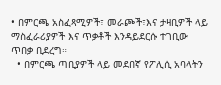• በምርጫ አስፈጻሚዎች፣ መራጮች፣እና ታዛቢዎች ላይ ማስፈራሪያዎች እና ጥቃቶች እንዳይደርሱ ተገቢው ጥበቃ ቢደረግ።
  • በምርጫ ጣቢያዎች ላይ መደበኛ የፖሊሲ አባላትን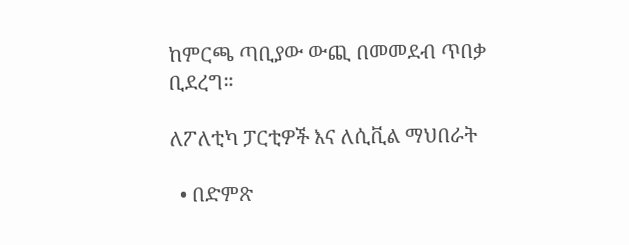ከምርጫ ጣቢያው ውጪ በመመደብ ጥበቃ ቢደረግ።

ለፖለቲካ ፓርቲዎች እና ለሲቪል ማህበራት

  • በድምጽ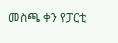መስጫ ቀን የፓርቲ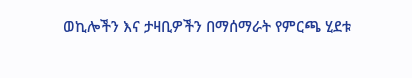ወኪሎችን እና ታዛቢዎችን በማሰማራት የምርጫ ሂደቱ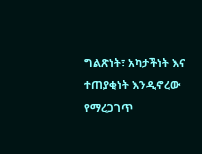ግልጽነት፣ አካታችነት እና ተጠያቂነት እንዲኖረው የማረጋገጥ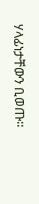ሃላፊነታቸውን ቢወጡ።